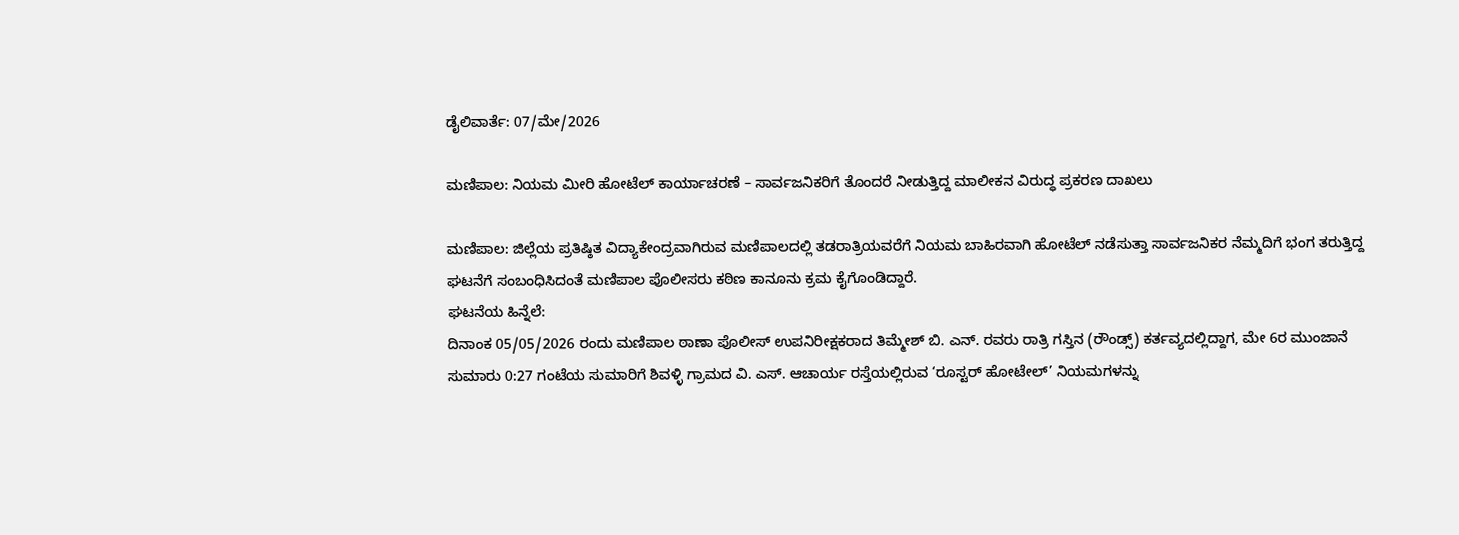ಡೈಲಿವಾರ್ತೆ: 07/ಮೇ/2026

ಮಣಿಪಾಲ: ನಿಯಮ ಮೀರಿ ಹೋಟೆಲ್ ಕಾರ್ಯಾಚರಣೆ – ಸಾರ್ವಜನಿಕರಿಗೆ ತೊಂದರೆ ನೀಡುತ್ತಿದ್ದ ಮಾಲೀಕನ ವಿರುದ್ಧ ಪ್ರಕರಣ ದಾಖಲು

ಮಣಿಪಾಲ: ಜಿಲ್ಲೆಯ ಪ್ರತಿಷ್ಠಿತ ವಿದ್ಯಾಕೇಂದ್ರವಾಗಿರುವ ಮಣಿಪಾಲದಲ್ಲಿ ತಡರಾತ್ರಿಯವರೆಗೆ ನಿಯಮ ಬಾಹಿರವಾಗಿ ಹೋಟೆಲ್ ನಡೆಸುತ್ತಾ ಸಾರ್ವಜನಿಕರ ನೆಮ್ಮದಿಗೆ ಭಂಗ ತರುತ್ತಿದ್ದ ಘಟನೆಗೆ ಸಂಬಂಧಿಸಿದಂತೆ ಮಣಿಪಾಲ ಪೊಲೀಸರು ಕಠಿಣ ಕಾನೂನು ಕ್ರಮ ಕೈಗೊಂಡಿದ್ದಾರೆ.
ಘಟನೆಯ ಹಿನ್ನೆಲೆ:
ದಿನಾಂಕ 05/05/2026 ರಂದು ಮಣಿಪಾಲ ಠಾಣಾ ಪೊಲೀಸ್ ಉಪನಿರೀಕ್ಷಕರಾದ ತಿಮ್ಮೇಶ್ ಬಿ. ಎನ್. ರವರು ರಾತ್ರಿ ಗಸ್ತಿನ (ರೌಂಡ್ಸ್) ಕರ್ತವ್ಯದಲ್ಲಿದ್ದಾಗ, ಮೇ 6ರ ಮುಂಜಾನೆ ಸುಮಾರು 0:27 ಗಂಟೆಯ ಸುಮಾರಿಗೆ ಶಿವಳ್ಳಿ ಗ್ರಾಮದ ವಿ. ಎಸ್. ಆಚಾರ್ಯ ರಸ್ತೆಯಲ್ಲಿರುವ ‘ರೂಸ್ಟರ್ ಹೋಟೇಲ್’ ನಿಯಮಗಳನ್ನು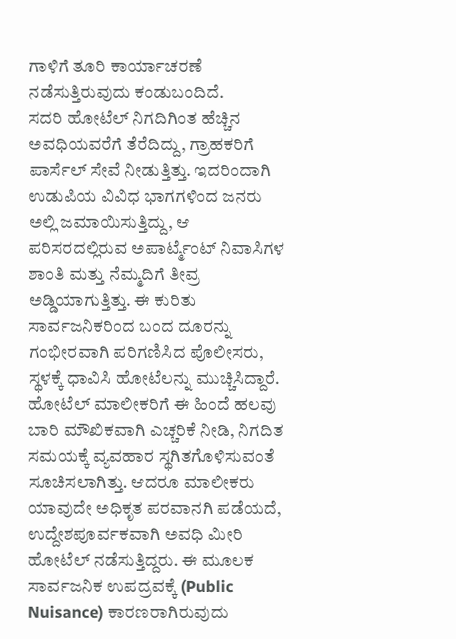ಗಾಳಿಗೆ ತೂರಿ ಕಾರ್ಯಾಚರಣೆ ನಡೆಸುತ್ತಿರುವುದು ಕಂಡುಬಂದಿದೆ.
ಸದರಿ ಹೋಟೆಲ್ ನಿಗದಿಗಿಂತ ಹೆಚ್ಚಿನ ಅವಧಿಯವರೆಗೆ ತೆರೆದಿದ್ದು, ಗ್ರಾಹಕರಿಗೆ ಪಾರ್ಸೆಲ್ ಸೇವೆ ನೀಡುತ್ತಿತ್ತು. ಇದರಿಂದಾಗಿ ಉಡುಪಿಯ ವಿವಿಧ ಭಾಗಗಳಿಂದ ಜನರು ಅಲ್ಲಿ ಜಮಾಯಿಸುತ್ತಿದ್ದು, ಆ ಪರಿಸರದಲ್ಲಿರುವ ಅಪಾರ್ಟ್ಮೆಂಟ್ ನಿವಾಸಿಗಳ ಶಾಂತಿ ಮತ್ತು ನೆಮ್ಮದಿಗೆ ತೀವ್ರ ಅಡ್ಡಿಯಾಗುತ್ತಿತ್ತು. ಈ ಕುರಿತು ಸಾರ್ವಜನಿಕರಿಂದ ಬಂದ ದೂರನ್ನು ಗಂಭೀರವಾಗಿ ಪರಿಗಣಿಸಿದ ಪೊಲೀಸರು, ಸ್ಥಳಕ್ಕೆ ಧಾವಿಸಿ ಹೋಟೆಲನ್ನು ಮುಚ್ಚಿಸಿದ್ದಾರೆ.
ಹೋಟೆಲ್ ಮಾಲೀಕರಿಗೆ ಈ ಹಿಂದೆ ಹಲವು ಬಾರಿ ಮೌಖಿಕವಾಗಿ ಎಚ್ಚರಿಕೆ ನೀಡಿ, ನಿಗದಿತ ಸಮಯಕ್ಕೆ ವ್ಯವಹಾರ ಸ್ಥಗಿತಗೊಳಿಸುವಂತೆ ಸೂಚಿಸಲಾಗಿತ್ತು. ಆದರೂ ಮಾಲೀಕರು ಯಾವುದೇ ಅಧಿಕೃತ ಪರವಾನಗಿ ಪಡೆಯದೆ, ಉದ್ದೇಶಪೂರ್ವಕವಾಗಿ ಅವಧಿ ಮೀರಿ ಹೋಟೆಲ್ ನಡೆಸುತ್ತಿದ್ದರು. ಈ ಮೂಲಕ ಸಾರ್ವಜನಿಕ ಉಪದ್ರವಕ್ಕೆ (Public Nuisance) ಕಾರಣರಾಗಿರುವುದು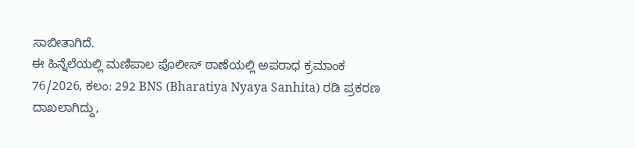ಸಾಬೀತಾಗಿದೆ.
ಈ ಹಿನ್ನೆಲೆಯಲ್ಲಿ ಮಣಿಪಾಲ ಪೊಲೀಸ್ ಠಾಣೆಯಲ್ಲಿ ಅಪರಾಧ ಕ್ರಮಾಂಕ 76/2026, ಕಲಂ: 292 BNS (Bharatiya Nyaya Sanhita) ರಡಿ ಪ್ರಕರಣ ದಾಖಲಾಗಿದ್ದು,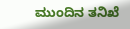ಮುಂದಿನ ತನಿಖೆ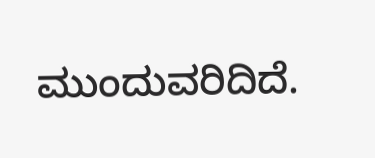ಮುಂದುವರಿದಿದೆ.